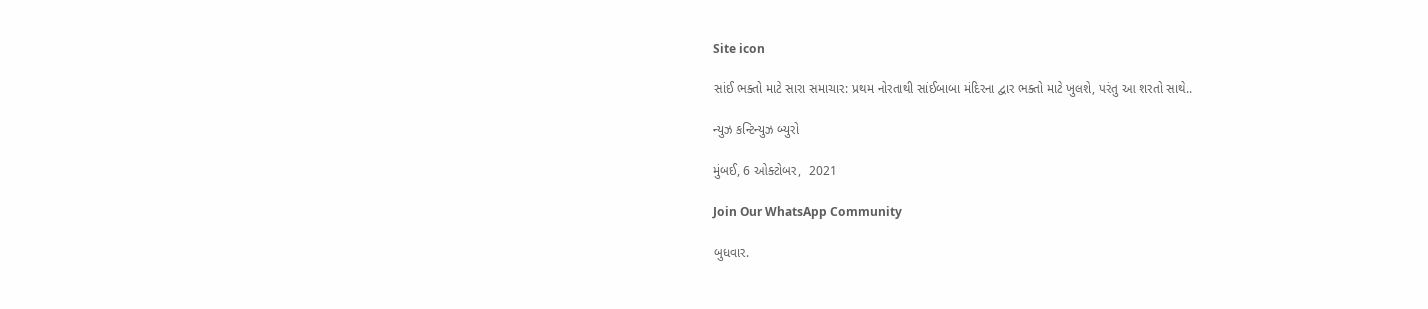Site icon

સાંઈ ભક્તો માટે સારા સમાચાર: પ્રથમ નોરતાથી સાંઈબાબા મંદિરના દ્વાર ભક્તો માટે ખુલશે, પરંતુ આ શરતો સાથે..

ન્યુઝ કન્ટિન્યુઝ બ્યુરો

મુંબઈ, 6 ઓક્ટોબર,  2021

Join Our WhatsApp Community

બુધવાર.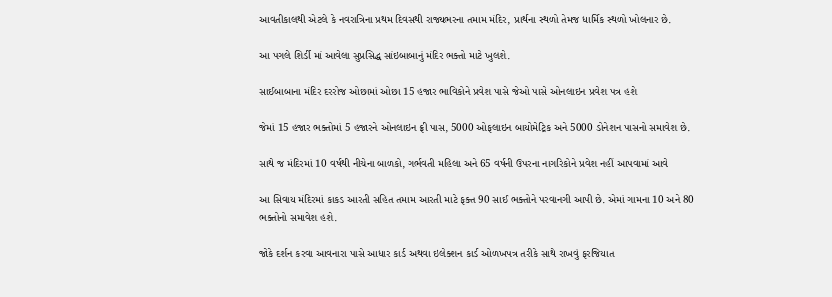આવતીકાલથી એટલે કે નવરાત્રિના પ્રથમ દિવસથી રાજ્યભરના તમામ મંદિર, પ્રાર્થના સ્થળો તેમજ ધાર્મિક સ્થળો ખોલનાર છે.

આ પગલે શિર્ડી માં આવેલા સુપ્રસિદ્ધ સાંઇબાબાનું મંદિર ભક્તો માટે ખુલશે.

સાઈબાબાના મંદિર દરરોજ ઓછામાં ઓછા 15 હજાર ભાવિકોને પ્રવેશ પાસે જેઓ પાસે ઓનલાઇન પ્રવેશ પત્ર હશે

જેમાં 15 હજાર ભક્તોમાં 5 હજારને ઓનલાઇન ફ્રી પાસ, 5000 ઓફલાઇન બાયોમેટ્રિક અને 5000 ડોનેશન પાસનો સમાવેશ છે.

સાથે જ મંદિરમાં 10 વર્ષથી નીચેના બાળકો, ગર્ભવતી મહિલા અને 65 વર્ષની ઉપરના નાગરિકોને પ્રવેશ નહીં આપવામાં આવે

આ સિવાય મંદિરમાં કાકડ આરતી સહિત તમામ આરતી માટે ફક્ત 90 સાઈ ભક્તોને પરવાનગી આપી છે. એમાં ગામના 10 અને 80 ભક્તોનો સમાવેશ હશે.

જોકે દર્શન કરવા આવનારા પાસે આધાર કાર્ડ અથવા ઇલેક્શન કાર્ડ ઓળખપત્ર તરીકે સાથે રાખવું ફરજિયાત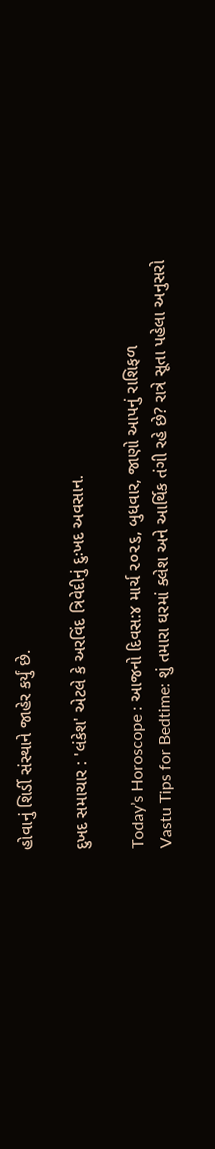હોવાનું શિર્ડી સંસ્થાને જાહેર કર્યું છે.

દુખદ સમાચાર : 'લંકેશ' એટલે કે અરવિંદ ત્રિવેદીનું દુઃખદ અવસાન.

Today’s Horoscope : આજનો દિવસ:૪ માર્ચ ૨૦૨૬, બુધવાર, જાણો આપનું રાશિફળ
Vastu Tips for Bedtime: શું તમારા ઘરમાં ક્લેશ અને આર્થિક તંગી રહે છે? રાત્રે સૂતા પહેલા અનુસરો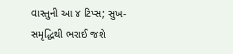વાસ્તુની આ ૪ ટિપ્સ; સુખ-સમૃદ્ધિથી ભરાઈ જશે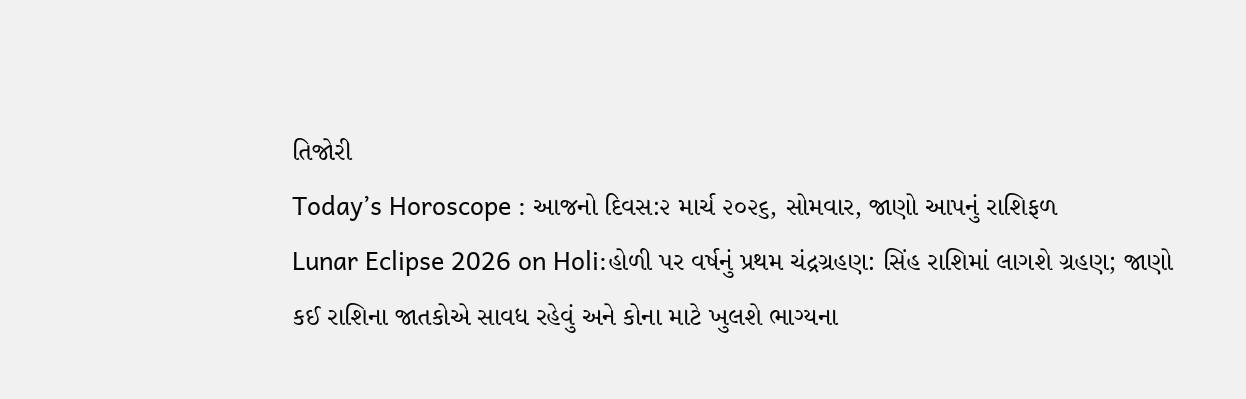તિજોરી
Today’s Horoscope : આજનો દિવસ:૨ માર્ચ ૨૦૨૬, સોમવાર, જાણો આપનું રાશિફળ
Lunar Eclipse 2026 on Holi:હોળી પર વર્ષનું પ્રથમ ચંદ્રગ્રહણ: સિંહ રાશિમાં લાગશે ગ્રહણ; જાણો કઈ રાશિના જાતકોએ સાવધ રહેવું અને કોના માટે ખુલશે ભાગ્યના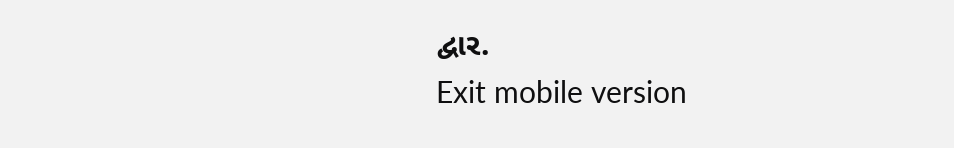દ્વાર.
Exit mobile version